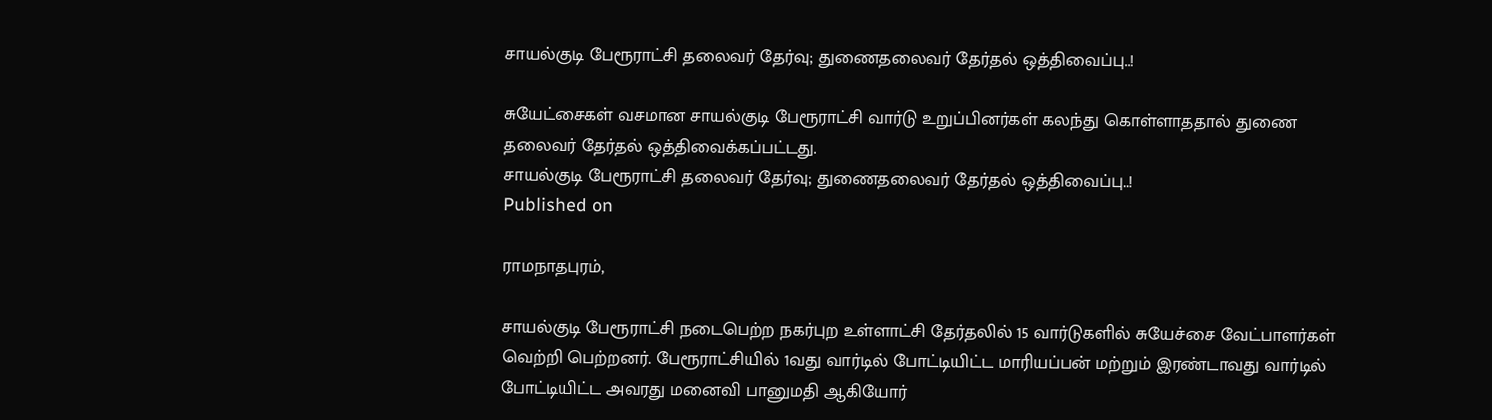சாயல்குடி பேரூராட்சி தலைவர் தேர்வு; துணைதலைவர் தேர்தல் ஒத்திவைப்பு..!

சுயேட்சைகள் வசமான சாயல்குடி பேரூராட்சி வார்டு உறுப்பினர்கள் கலந்து கொள்ளாததால் துணை தலைவர் தேர்தல் ஒத்திவைக்கப்பட்டது.
சாயல்குடி பேரூராட்சி தலைவர் தேர்வு; துணைதலைவர் தேர்தல் ஒத்திவைப்பு..!
Published on

ராமநாதபுரம்,

சாயல்குடி பேரூராட்சி நடைபெற்ற நகர்புற உள்ளாட்சி தேர்தலில் 15 வார்டுகளில் சுயேச்சை வேட்பாளர்கள் வெற்றி பெற்றனர். பேரூராட்சியில் 1வது வார்டில் போட்டியிட்ட மாரியப்பன் மற்றும் இரண்டாவது வார்டில் போட்டியிட்ட அவரது மனைவி பானுமதி ஆகியோர்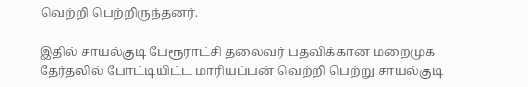வெற்றி பெற்றிருந்தனர்.

இதில் சாயல்குடி பேரூராட்சி தலைவர் பதவிக்கான மறைமுக தேர்தலில் போட்டியிட்ட மாரியப்பன் வெற்றி பெற்று சாயல்குடி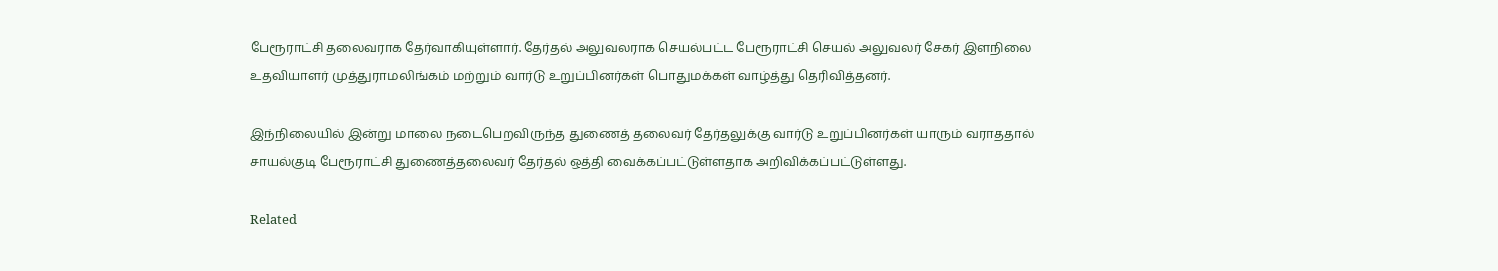பேரூராட்சி தலைவராக தேர்வாகியுள்ளார். தேர்தல் அலுவலராக செயல்பட்ட பேரூராட்சி செயல் அலுவலர் சேகர் இளநிலை உதவியாளர் முத்துராமலிங்கம் மற்றும் வார்டு உறுப்பினர்கள் பொதுமக்கள் வாழ்த்து தெரிவித்தனர்.

இந்நிலையில் இன்று மாலை நடைபெறவிருந்த துணைத் தலைவர் தேர்தலுக்கு வார்டு உறுப்பினர்கள் யாரும் வராததால் சாயல்குடி பேரூராட்சி துணைத்தலைவர் தேர்தல் ஒத்தி வைக்கப்பட்டுள்ளதாக அறிவிக்கப்பட்டுள்ளது.

Related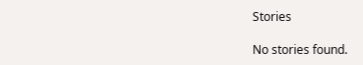Stories

No stories found.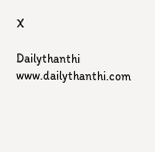X

Dailythanthi
www.dailythanthi.com